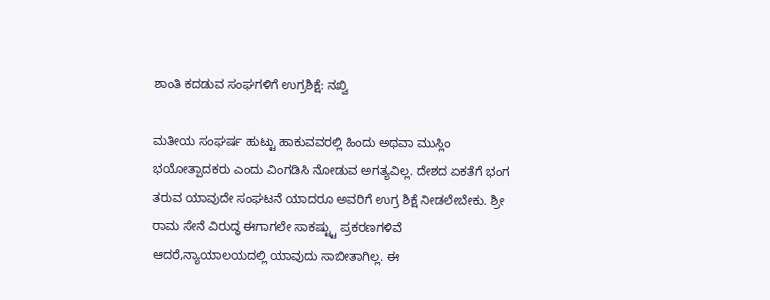ಶಾಂತಿ ಕದಡುವ ಸಂಘಗಳಿಗೆ ಉಗ್ರಶಿಕ್ಷೆ: ನಖ್ವಿ

ಮತೀಯ ಸಂಘರ್ಷ ಹುಟ್ಟು ಹಾಕುವವರಲ್ಲಿ ಹಿಂದು ಅಥವಾ ಮುಸ್ಲಿಂ ಭಯೋತ್ಪಾದಕರು ಎಂದು ವಿಂಗಡಿಸಿ ನೋಡುವ ಅಗತ್ಯವಿಲ್ಲ. ದೇಶದ ಏಕತೆಗೆ ಭಂಗ ತರುವ ಯಾವುದೇ ಸಂಘಟನೆ ಯಾದರೂ ಅವರಿಗೆ ಉಗ್ರ ಶಿಕ್ಷೆ ನೀಡಲೇಬೇಕು. ಶ್ರೀ ರಾಮ ಸೇನೆ ವಿರುದ್ಧ ಈಗಾಗಲೇ ಸಾಕಷ್ಟ್ಟು ಪ್ರಕರಣಗಳಿವೆ ಆದರೆ,ನ್ಯಾಯಾಲಯದಲ್ಲಿ ಯಾವುದು ಸಾಬೀತಾಗಿಲ್ಲ. ಈ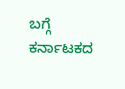ಬಗ್ಗೆ ಕರ್ನಾಟಕದ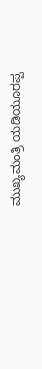ಮುಖ್ಯಮಂತ್ರಿ ಯಡಿಯೂರಪ್ಪ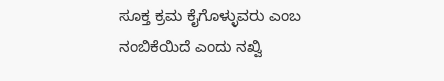ಸೂಕ್ತ ಕ್ರಮ ಕೈಗೊಳ್ಳುವರು ಎಂಬ ನಂಬಿಕೆಯಿದೆ ಎಂದು ನಖ್ವಿ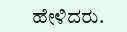ಹೇಳಿದರು.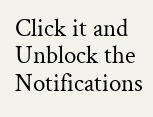Click it and Unblock the Notifications